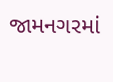જામનગરમાં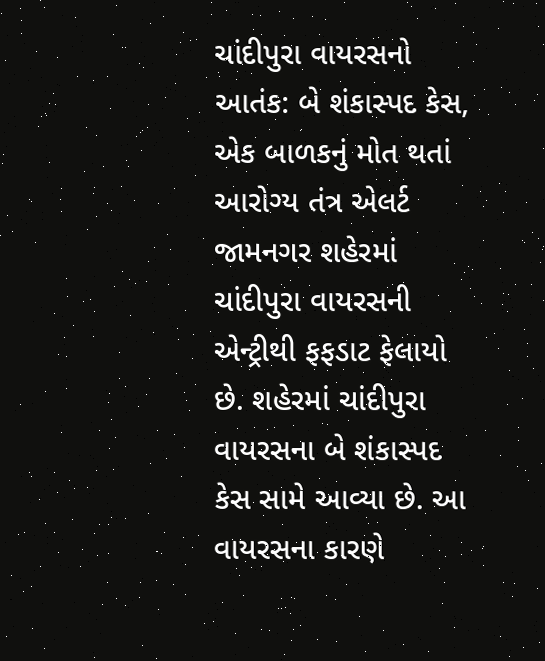ચાંદીપુરા વાયરસનો આતંક: બે શંકાસ્પદ કેસ, એક બાળકનું મોત થતાં આરોગ્ય તંત્ર એલર્ટ
જામનગર શહેરમાં ચાંદીપુરા વાયરસની એન્ટ્રીથી ફફડાટ ફેલાયો છે. શહેરમાં ચાંદીપુરા વાયરસના બે શંકાસ્પદ કેસ સામે આવ્યા છે. આ વાયરસના કારણે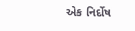એક નિર્દોષ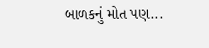બાળકનું મોત પણ...